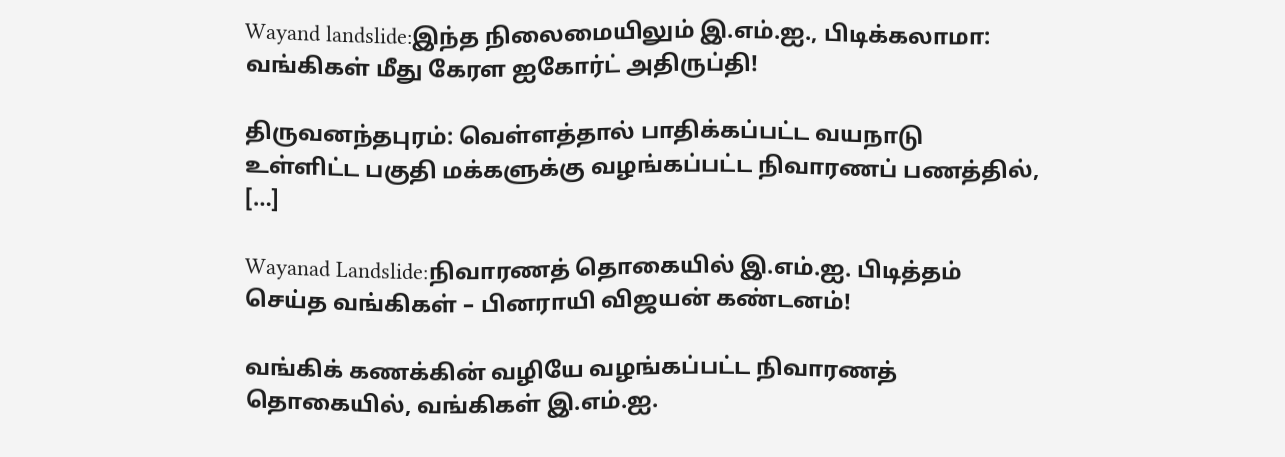Wayand landslide:இந்த நிலைமையிலும் இ.எம்.ஐ., பிடிக்கலாமா: வங்கிகள் மீது கேரள ஐகோர்ட் அதிருப்தி!

திருவனந்தபுரம்: வெள்ளத்தால் பாதிக்கப்பட்ட வயநாடு உள்ளிட்ட பகுதி மக்களுக்கு வழங்கப்பட்ட நிவாரணப் பணத்தில், […]

Wayanad Landslide:நிவாரணத் தொகையில் இ.எம்.ஐ. பிடித்தம் செய்த வங்கிகள் – பினராயி விஜயன் கண்டனம்!

வங்கிக் கணக்கின் வழியே வழங்கப்பட்ட நிவாரணத் தொகையில், வங்கிகள் இ.எம்.ஐ.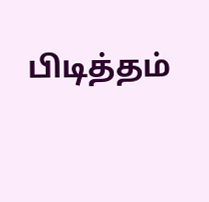பிடித்தம்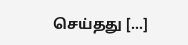செய்தது […]